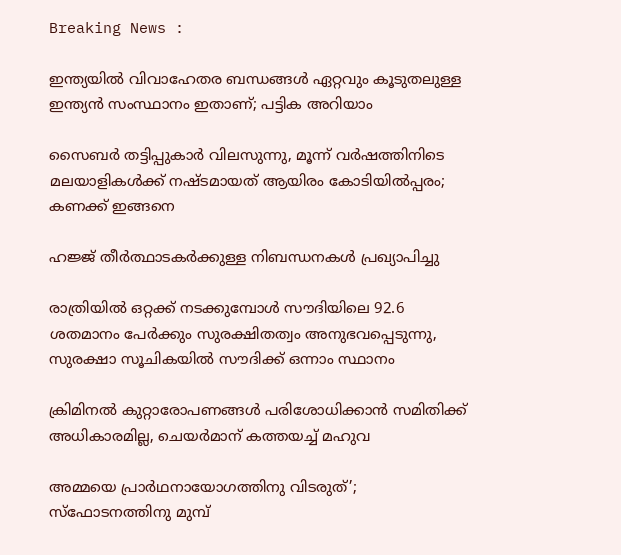Breaking News :

ഇന്ത്യയില്‍ വിവാഹേതര ബന്ധങ്ങള്‍ ഏറ്റവും കൂടുതലുള്ള ഇന്ത്യന്‍ സംസ്ഥാനം ഇതാണ്; പട്ടിക അറിയാം

സൈബര്‍ തട്ടിപ്പുകാര്‍ വിലസുന്നു, മൂന്ന് വര്‍ഷത്തിനിടെ മലയാളികള്‍ക്ക് നഷ്ടമായത് ആയിരം കോടിയില്‍പ്പരം; കണക്ക് ഇങ്ങനെ

ഹജ്ജ് തീർത്ഥാടകർക്കുള്ള നിബന്ധനകൾ പ്രഖ്യാപിച്ചു

രാത്രിയിൽ ഒറ്റക്ക് നടക്കുമ്പോൾ സൗദിയിലെ 92.6 ശതമാനം പേർക്കും സുരക്ഷിതത്വം അനുഭവപ്പെടുന്നു, സുരക്ഷാ സൂചികയിൽ സൗദിക്ക് ഒന്നാം സ്ഥാനം

ക്രിമിനല്‍ കുറ്റാരോപണങ്ങള്‍ പരിശോധിക്കാന്‍ സമിതിക്ക്‌ അധികാരമില്ല, ചെയര്‍മാന്‌ കത്തയച്ച് മഹുവ

അമ്മയെ പ്രാര്‍ഥനായോഗത്തിനു വിടരുത്’; സ്‌ഫോടനത്തിനു മുമ്പ്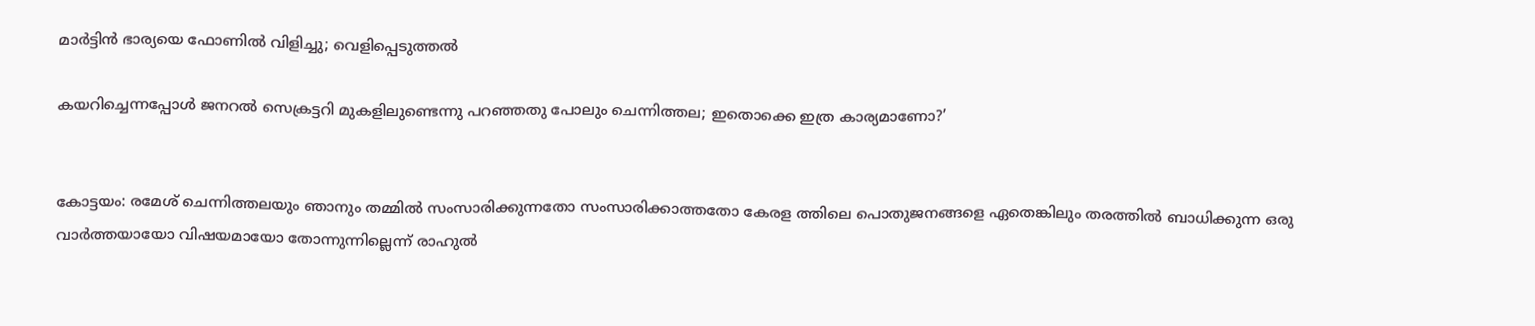മാര്‍ട്ടിന്‍ ഭാര്യയെ ഫോണില്‍ വിളിച്ചു; വെളിപ്പെടുത്തല്‍

കയറിച്ചെന്നപ്പോള്‍ ജനറല്‍ സെക്രട്ടറി മുകളിലുണ്ടെന്നു പറഞ്ഞതു പോലും ചെന്നിത്തല; ഇതൊക്കെ ഇത്ര കാര്യമാണോ?’


കോട്ടയം: രമേശ് ചെന്നിത്തലയും ഞാനും തമ്മില്‍ സംസാരിക്കുന്നതോ സംസാരിക്കാത്തതോ കേരള ത്തിലെ പൊതുജനങ്ങളെ ഏതെങ്കിലും തരത്തില്‍ ബാധിക്കുന്ന ഒരു വാര്‍ത്തയായോ വിഷയമായോ തോന്നുന്നില്ലെന്ന് രാഹുല്‍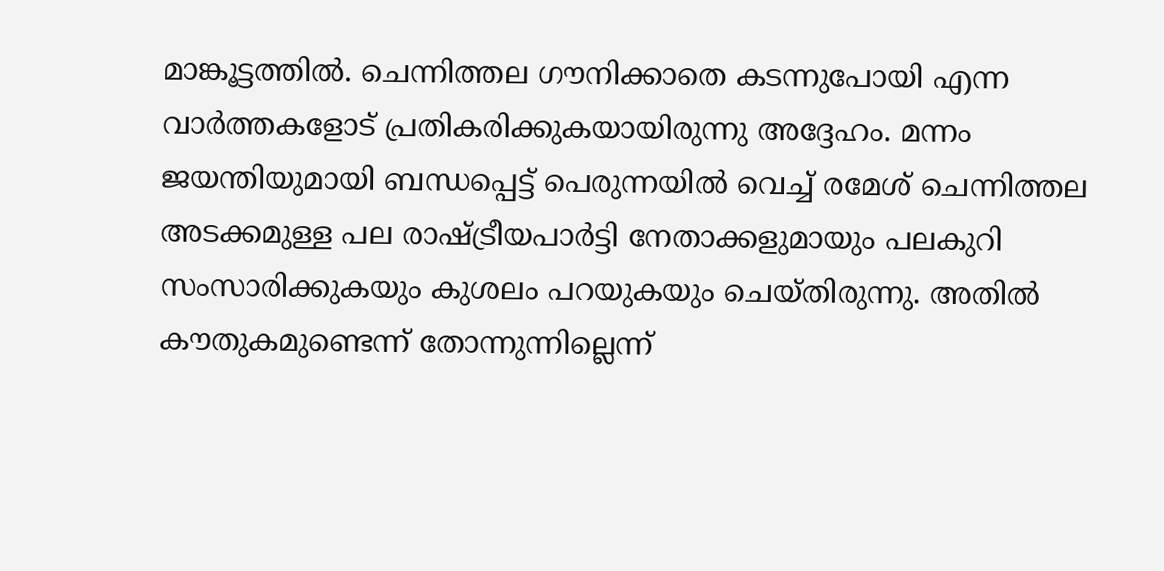മാങ്കൂട്ടത്തില്‍. ചെന്നിത്തല ഗൗനിക്കാതെ കടന്നുപോയി എന്ന വാര്‍ത്തകളോട് പ്രതികരിക്കുകയായിരുന്നു അദ്ദേഹം. മന്നം ജയന്തിയുമായി ബന്ധപ്പെട്ട് പെരുന്നയില്‍ വെച്ച് രമേശ് ചെന്നിത്തല അടക്കമുള്ള പല രാഷ്ട്രീയപാര്‍ട്ടി നേതാക്കളുമായും പലകുറി സംസാരിക്കുകയും കുശലം പറയുകയും ചെയ്തിരുന്നു. അതില്‍ കൗതുകമുണ്ടെന്ന് തോന്നുന്നില്ലെന്ന്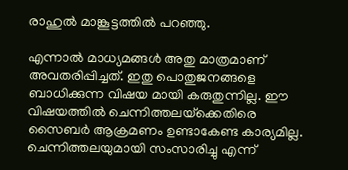രാഹുല്‍ മാങ്കൂട്ടത്തില്‍ പറഞ്ഞു.

എന്നാല്‍ മാധ്യമങ്ങള്‍ അതു മാത്രമാണ് അവതരിപ്പിച്ചത്. ഇതു പൊതുജനങ്ങളെ ബാധിക്കുന്ന വിഷയ മായി കരുതുന്നില്ല. ഈ വിഷയത്തില്‍ ചെന്നിത്തലയ്‌ക്കെതിരെ സൈബര്‍ ആക്രമണം ഉണ്ടാകേണ്ട കാര്യമില്ല. ചെന്നിത്തലയുമായി സംസാരിച്ചു എന്ന്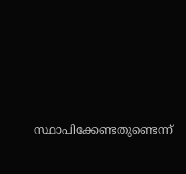സ്ഥാപിക്കേണ്ടതുണ്ടെന്ന്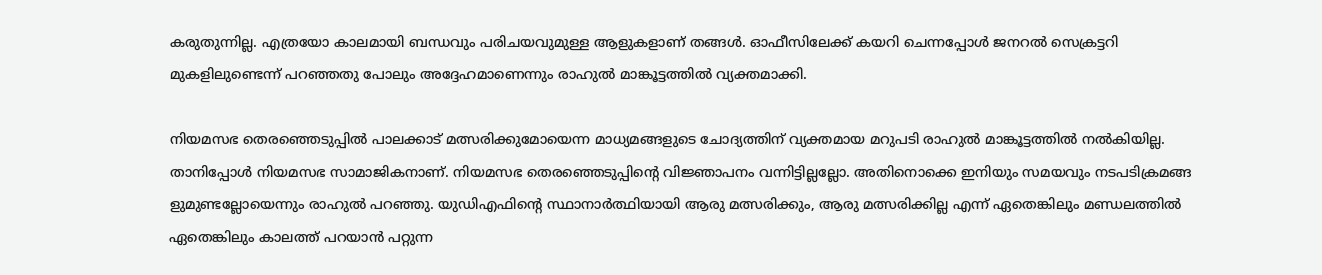കരുതുന്നില്ല. എത്രയോ കാലമായി ബന്ധവും പരിചയവുമുള്ള ആളുകളാണ് തങ്ങള്‍. ഓഫീസിലേക്ക് കയറി ചെന്നപ്പോള്‍ ജനറല്‍ സെക്രട്ടറി മുകളിലുണ്ടെന്ന് പറഞ്ഞതു പോലും അദ്ദേഹമാണെന്നും രാഹുല്‍ മാങ്കൂട്ടത്തില്‍ വ്യക്തമാക്കി.

നിയമസഭ തെരഞ്ഞെടുപ്പില്‍ പാലക്കാട് മത്സരിക്കുമോയെന്ന മാധ്യമങ്ങളുടെ ചോദ്യത്തിന് വ്യക്തമായ മറുപടി രാഹുല്‍ മാങ്കൂട്ടത്തില്‍ നല്‍കിയില്ല. താനിപ്പോള്‍ നിയമസഭ സാമാജികനാണ്. നിയമസഭ തെരഞ്ഞെടുപ്പിന്റെ വിജ്ഞാപനം വന്നിട്ടില്ലല്ലോ. അതിനൊക്കെ ഇനിയും സമയവും നടപടിക്രമങ്ങ ളുമുണ്ടല്ലോയെന്നും രാഹുല്‍ പറഞ്ഞു. യുഡിഎഫിന്റെ സ്ഥാനാര്‍ത്ഥിയായി ആരു മത്സരിക്കും, ആരു മത്സരിക്കില്ല എന്ന് ഏതെങ്കിലും മണ്ഡലത്തില്‍ ഏതെങ്കിലും കാലത്ത് പറയാന്‍ പറ്റുന്ന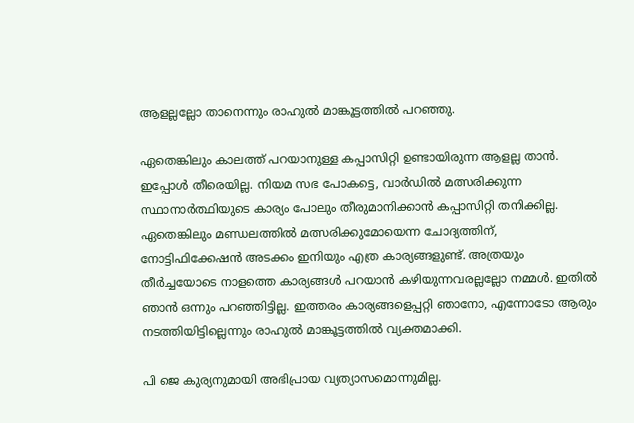ആളല്ലല്ലോ താനെന്നും രാഹുല്‍ മാങ്കൂട്ടത്തില്‍ പറഞ്ഞു.

ഏതെങ്കിലും കാലത്ത് പറയാനുള്ള കപ്പാസിറ്റി ഉണ്ടായിരുന്ന ആളല്ല താന്‍. ഇപ്പോള്‍ തീരെയില്ല. നിയമ സഭ പോകട്ടെ, വാര്‍ഡില്‍ മത്സരിക്കുന്ന സ്ഥാനാര്‍ത്ഥിയുടെ കാര്യം പോലും തീരുമാനിക്കാന്‍ കപ്പാസിറ്റി തനിക്കില്ല. ഏതെങ്കിലും മണ്ഡലത്തില്‍ മത്സരിക്കുമോയെന്ന ചോദ്യത്തിന്, നോട്ടിഫിക്കേഷന്‍ അടക്കം ഇനിയും എത്ര കാര്യങ്ങളുണ്ട്. അത്രയും തീര്‍ച്ചയോടെ നാളത്തെ കാര്യങ്ങള്‍ പറയാന്‍ കഴിയുന്നവരല്ലല്ലോ നമ്മള്‍. ഇതില്‍ ഞാന്‍ ഒന്നും പറഞ്ഞിട്ടില്ല. ഇത്തരം കാര്യങ്ങളെപ്പറ്റി ഞാനോ, എന്നോടോ ആരും നടത്തിയിട്ടില്ലെന്നും രാഹുല്‍ മാങ്കൂട്ടത്തില്‍ വ്യക്തമാക്കി.

പി ജെ കുര്യനുമായി അഭിപ്രായ വ്യത്യാസമൊന്നുമില്ല.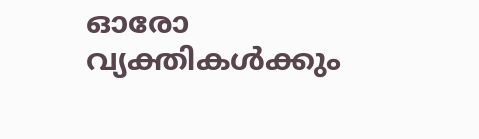ഓരോ വ്യക്തികള്‍ക്കും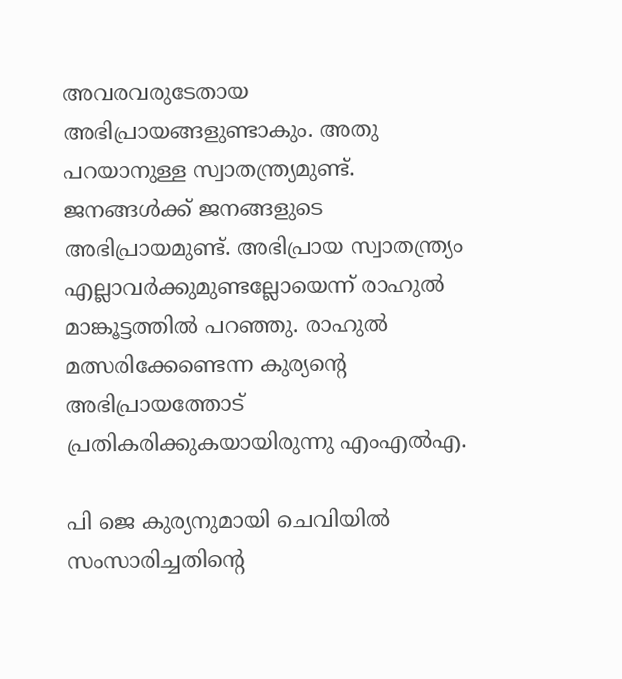അവരവരുടേതായ അഭിപ്രായങ്ങളുണ്ടാകും. അതു പറയാനുള്ള സ്വാതന്ത്ര്യമുണ്ട്. ജനങ്ങള്‍ക്ക് ജനങ്ങളുടെ അഭിപ്രായമുണ്ട്. അഭിപ്രായ സ്വാതന്ത്ര്യം എല്ലാവര്‍ക്കുമുണ്ടല്ലോയെന്ന് രാഹുല്‍ മാങ്കൂട്ടത്തില്‍ പറഞ്ഞു. രാഹുല്‍ മത്സരിക്കേണ്ടെന്ന കുര്യന്റെ അഭിപ്രായത്തോട് പ്രതികരിക്കുകയായിരുന്നു എംഎല്‍എ.

പി ജെ കുര്യനുമായി ചെവിയില്‍ സംസാരിച്ചതിന്റെ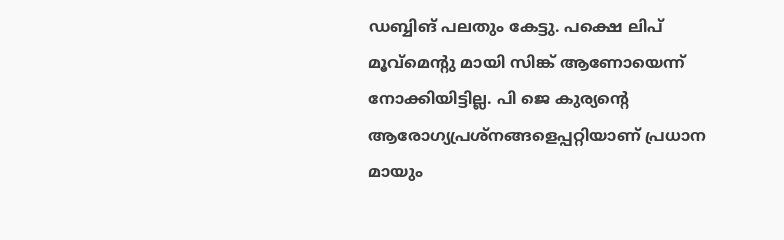ഡബ്ബിങ് പലതും കേട്ടു. പക്ഷെ ലിപ് മൂവ്‌മെന്റു മായി സിങ്ക് ആണോയെന്ന് നോക്കിയിട്ടില്ല. പി ജെ കുര്യന്റെ ആരോഗ്യപ്രശ്‌നങ്ങളെപ്പറ്റിയാണ് പ്രധാന മായും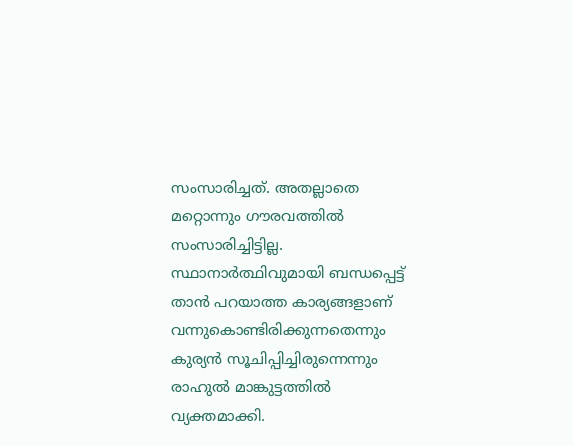സംസാരിച്ചത്. അതല്ലാതെ മറ്റൊന്നും ഗൗരവത്തില്‍ സംസാരിച്ചിട്ടില്ല. സ്ഥാനാര്‍ത്ഥിവുമായി ബന്ധപ്പെട്ട് താന്‍ പറയാത്ത കാര്യങ്ങളാണ് വന്നുകൊണ്ടിരിക്കുന്നതെന്നും കുര്യന്‍ സൂചിപ്പിച്ചിരുന്നെന്നും രാഹുല്‍ മാങ്കുട്ടത്തില്‍ വ്യക്തമാക്കി.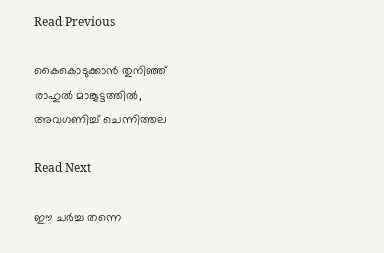Read Previous

കൈകൊടുക്കാന്‍ തുനിഞ്ഞ് രാഹുല്‍ മാങ്കൂട്ടത്തില്‍, അവഗണിച്ച് ചെന്നിത്തല

Read Next

ഈ ചര്‍ച്ച തന്നെ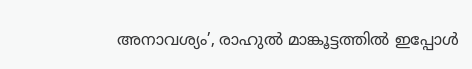അനാവശ്യം’, രാഹുല്‍ മാങ്കൂട്ടത്തില്‍ ഇപ്പോള്‍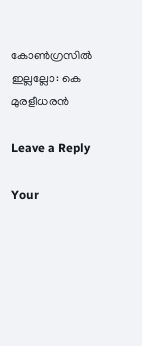കോണ്‍ഗ്രസില്‍ ഇല്ലല്ലോ: കെ മുരളീധരന്‍

Leave a Reply

Your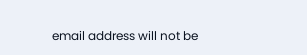email address will not be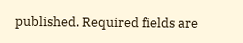published. Required fields are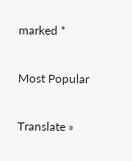marked *

Most Popular

Translate »